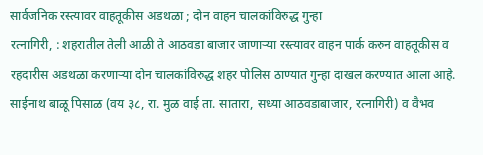सार्वजनिक रस्त्यावर वाहतूकीस अडथळा ; दोन वाहन चालकांविरुद्ध गुन्हा
रत्नागिरी, : शहरातील तेली आळी ते आठवडा बाजार जाणाऱ्या रस्त्यावर वाहन पार्क करुन वाहतूकीस व रहदारीस अडथळा करणाऱ्या दोन चालकांविरुद्ध शहर पोलिस ठाण्यात गुन्हा दाखल करण्यात आला आहे. साईनाथ बाळू पिसाळ (वय ३८, रा. मुळ वाई ता. सातारा, सध्या आठवडाबाजार, रत्नागिरी) व वैभव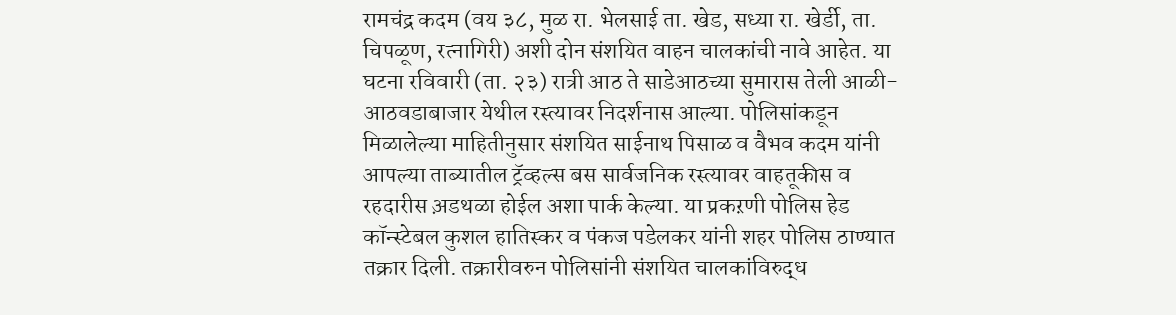रामचंद्र कदम (वय ३८, मुळ रा. भेलसाई ता. खेड, सध्या रा. खेर्डी, ता. चिपळूण, रत्नागिरी) अशी दोन संशयित वाहन चालकांची नावे आहेत. या घटना रविवारी (ता. २३) रात्री आठ ते साडेआठच्या सुमारास तेली आळी-आठवडाबाजार येथील रस्त्यावर निदर्शनास आल्या. पोलिसांकडून मिळालेल्या माहितीनुसार संशयित साईनाथ पिसाळ व वैभव कदम यांनी आपल्या ताब्यातील ट्रॅव्हल्स बस सार्वजनिक रस्त्यावर वाहतूकीस व रहदारीस अ़डथळा होईल अशा पार्क केल्या. या प्रकऱणी पोलिस हेड कॉन्स्टेबल कुशल हातिस्कर व पंकज पडेलकर यांनी शहर पोलिस ठाण्यात तक्रार दिली. तक्रारीवरुन पोलिसांनी संशयित चालकांविरुद्ध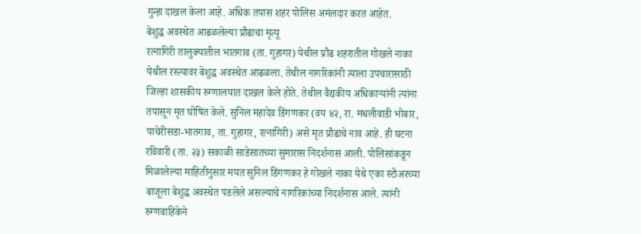गुन्हा दाखल केला आहे. अधिक तपास शहर पोलिस अमंलदार करत आहेत.
बेशुद्ध अवस्थेत आढळलेल्या प्रौढाचा मृत्यू
रत्नागिरी तालुक्यातील भातगाव (ता. गुहागर) येथील प्रौढ शहरातील गोखले नाका येथील रस्त्यावर बेशुद्ध अवस्थेत आढळला. तेथील नागरिकांनी त्याला उपचारासाठी जिल्हा शासकीय रुग्णालयात दाखल केले होते. तेथील वैद्यकीय अधिकाऱ्यांनी त्यांना तपासून मृत घोषित केले. सुनिल महादेव डिंगणकर (वय ४२, रा. मधलीवाडी भोबार, पाचेरीसडा-भातगाव, ता. गुहागर, रत्नागिरी) असे मृत प्रौढाचे नाव आहे. ही घटना रविवारी (ता. २३) सकाळी साडेसातच्या सुमारास निदर्शनास आली. पोलिसांकडून मिळालेल्या माहितीनुसार मयत सुनिल डिंगणकर हे गोखले नाका येथे एका स्टोअरच्या बाजूला बेशुद्ध अवस्थेत पडलेले असल्याचे नागरिकांच्या निदर्शनास आले. त्यांनी रुग्णवाहिकेने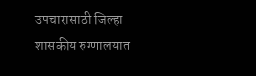उपचारासाठी जिल्हा शासकीय रुग्णालयात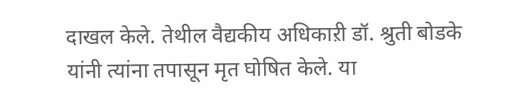दाखल केले. तेथील वैद्यकीय अधिकाऱी डॉ. श्रुती बोडके यांनी त्यांना तपासून मृत घोषित केले. या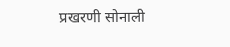प्रखरणी सोनाली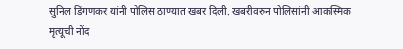सुनिल डिंगणकर यांनी पोलिस ठाण्यात खबर दिली. खबरीवरुन पोलिसांनी आकस्मिक मृत्यूची नोंद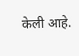केली आहे.